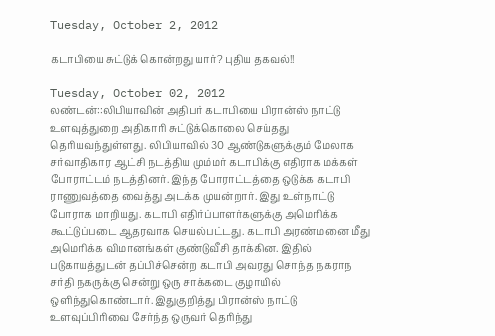Tuesday, October 2, 2012

கடாபியை சுட்டுக் கொன்றது யார்? புதிய தகவல்!!

Tuesday, October 02, 2012
லண்டன்::லிபியாவின் அதிபர் கடாபியை பிரான்ஸ் நாட்டு உளவுத்துறை அதிகாரி சுட்டுக்கொலை செய்தது தெரியவந்துள்ளது. லிபியாவில் 30 ஆண்டுகளுக்கும் மேலாக சர்வாதிகார ஆட்சி நடத்திய மும்மர் கடாபிக்கு எதிராக மக்கள் போராட்டம் நடத்தினர். இந்த போராட்டத்தை ஒடுக்க கடாபி ராணுவத்தை வைத்து அடக்க முயன்றார். இது உள்நாட்டு போராக மாறியது. கடாபி எதிர்ப்பாளர்களுக்கு அமெரிக்க கூட்டுப்படை ஆதரவாக செயல்பட்டது. கடாபி அரண்மனை மீது அமெரிக்க விமானங்கள் குண்டுவீசி தாக்கின. இதில் படுகாயத்துடன் தப்பிச்சென்ற கடாபி அவரது சொந்த நகராந சர்தி நகருக்கு சென்று ஒரு சாக்கடை குழாயில் ஒளிந்துகொண்டார். இதுகுறித்து பிரான்ஸ் நாட்டு உளவுப்பிரிவை சேர்ந்த ஒருவர் தெரிந்து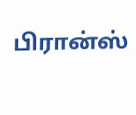பிரான்ஸ்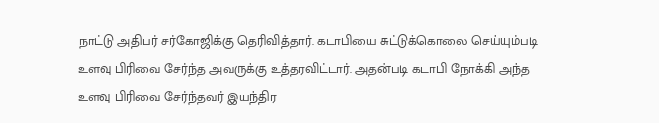நாட்டு அதிபர் சர்கோஜிக்கு தெரிவித்தார். கடாபியை சுட்டுக்கொலை செய்யும்படி உளவு பிரிவை சேர்ந்த அவருக்கு உத்தரவிட்டார். அதன்படி கடாபி நோக்கி அந்த உளவு பிரிவை சேர்ந்தவர் இயந்திர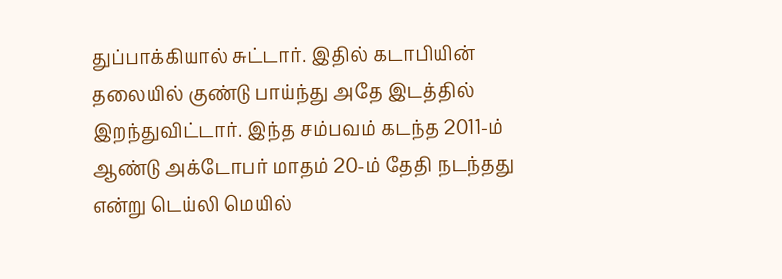துப்பாக்கியால் சுட்டார். இதில் கடாபியின் தலையில் குண்டு பாய்ந்து அதே இடத்தில் இறந்துவிட்டார். இந்த சம்பவம் கடந்த 2011-ம் ஆண்டு அக்டோபர் மாதம் 20-ம் தேதி நடந்தது என்று டெய்லி மெயில்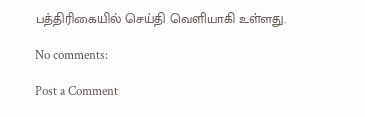பத்திரிகையில் செய்தி வெளியாகி உள்ளது.

No comments:

Post a Comment